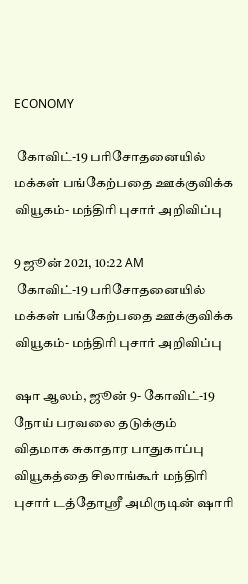ECONOMY

 கோவிட்-19 பரிசோதனையில் மக்கள் பங்கேற்பதை ஊக்குவிக்க வியூகம்- மந்திரி புசார் அறிவிப்பு

9 ஜூன் 2021, 10:22 AM
 கோவிட்-19 பரிசோதனையில் மக்கள் பங்கேற்பதை ஊக்குவிக்க வியூகம்- மந்திரி புசார் அறிவிப்பு

ஷா ஆலம், ஜூன் 9- கோவிட்-19 நோய் பரவலை தடுக்கும் விதமாக சுகாதார பாதுகாப்பு வியூகத்தை சிலாங்கூர் மந்திரி புசார் டத்தோஸ்ரீ அமிருடின் ஷாரி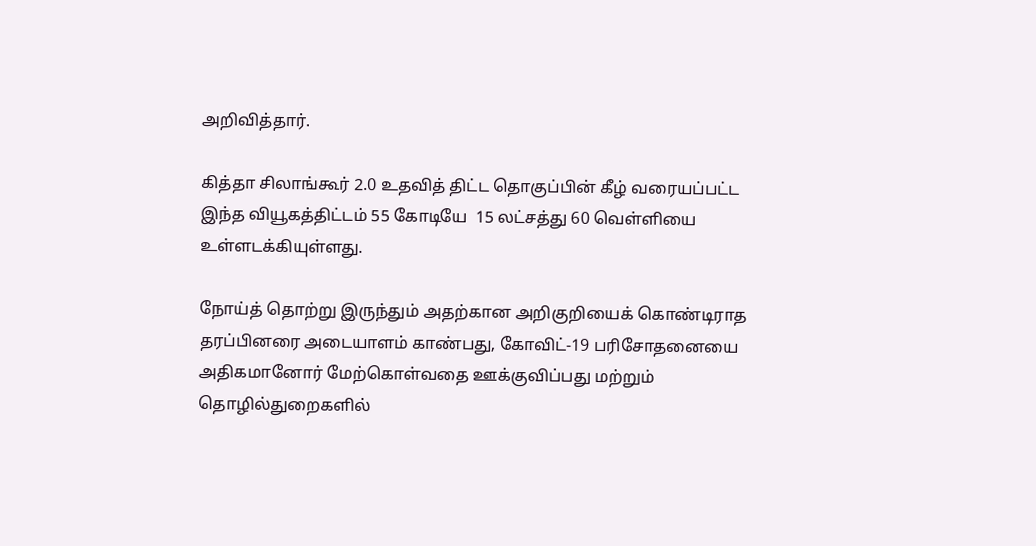அறிவித்தார்.

கித்தா சிலாங்கூர் 2.0 உதவித் திட்ட தொகுப்பின் கீழ் வரையப்பட்ட இந்த வியூகத்திட்டம் 55 கோடியே  15 லட்சத்து 60 வெள்ளியை உள்ளடக்கியுள்ளது.

நோய்த் தொற்று இருந்தும் அதற்கான அறிகுறியைக் கொண்டிராத  தரப்பினரை அடையாளம் காண்பது, கோவிட்-19 பரிசோதனையை அதிகமானோர் மேற்கொள்வதை ஊக்குவிப்பது மற்றும்  தொழில்துறைகளில்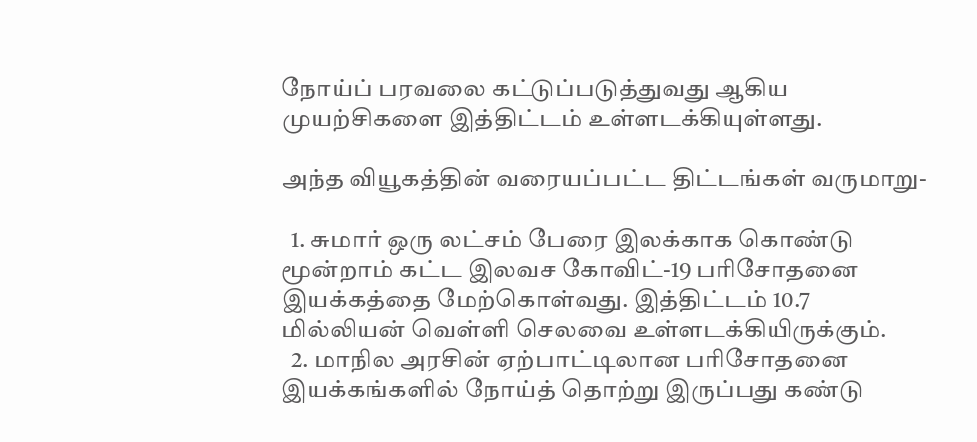நோய்ப் பரவலை கட்டுப்படுத்துவது ஆகிய முயற்சிகளை இத்திட்டம் உள்ளடக்கியுள்ளது.

அந்த வியூகத்தின் வரையப்பட்ட திட்டங்கள் வருமாறு-

  1. சுமார் ஒரு லட்சம் பேரை இலக்காக கொண்டு மூன்றாம் கட்ட இலவச கோவிட்-19 பரிசோதனை இயக்கத்தை மேற்கொள்வது. இத்திட்டம் 10.7 மில்லியன் வெள்ளி செலவை உள்ளடக்கியிருக்கும்.
  2. மாநில அரசின் ஏற்பாட்டிலான பரிசோதனை இயக்கங்களில் நோய்த் தொற்று இருப்பது கண்டு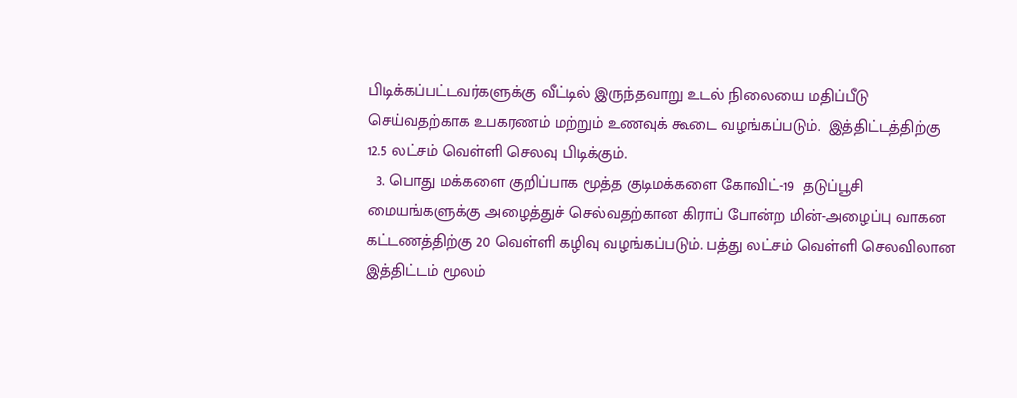பிடிக்கப்பட்டவர்களுக்கு வீட்டில் இருந்தவாறு உடல் நிலையை மதிப்பீடு செய்வதற்காக உபகரணம் மற்றும் உணவுக் கூடை வழங்கப்படும்.  இத்திட்டத்திற்கு 12.5 லட்சம் வெள்ளி செலவு பிடிக்கும்.
  3. பொது மக்களை குறிப்பாக மூத்த குடிமக்களை கோவிட்-19  தடுப்பூசி மையங்களுக்கு அழைத்துச் செல்வதற்கான கிராப் போன்ற மின்-அழைப்பு வாகன கட்டணத்திற்கு 20 வெள்ளி கழிவு வழங்கப்படும். பத்து லட்சம் வெள்ளி செலவிலான இத்திட்டம் மூலம்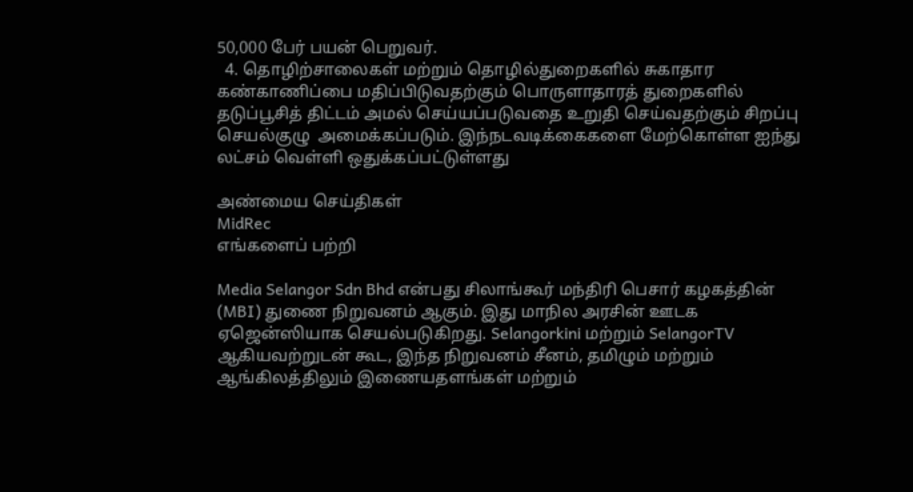50,000 பேர் பயன் பெறுவர்.
  4. தொழிற்சாலைகள் மற்றும் தொழில்துறைகளில் சுகாதார கண்காணிப்பை மதிப்பிடுவதற்கும் பொருளாதாரத் துறைகளில்  தடுப்பூசித் திட்டம் அமல் செய்யப்படுவதை உறுதி செய்வதற்கும் சிறப்பு செயல்குழு  அமைக்கப்படும். இந்நடவடிக்கைகளை மேற்கொள்ள ஐந்து லட்சம் வெள்ளி ஒதுக்கப்பட்டுள்ளது

அண்மைய செய்திகள்
MidRec
எங்களைப் பற்றி

Media Selangor Sdn Bhd என்பது சிலாங்கூர் மந்திரி பெசார் கழகத்தின் (MBI) துணை நிறுவனம் ஆகும். இது மாநில அரசின் ஊடக ஏஜென்ஸியாக செயல்படுகிறது. Selangorkini மற்றும் SelangorTV ஆகியவற்றுடன் கூட, இந்த நிறுவனம் சீனம், தமிழும் மற்றும் ஆங்கிலத்திலும் இணையதளங்கள் மற்றும்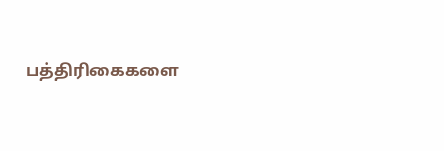பத்திரிகைகளை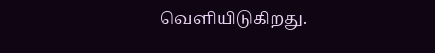வெளியிடுகிறது.